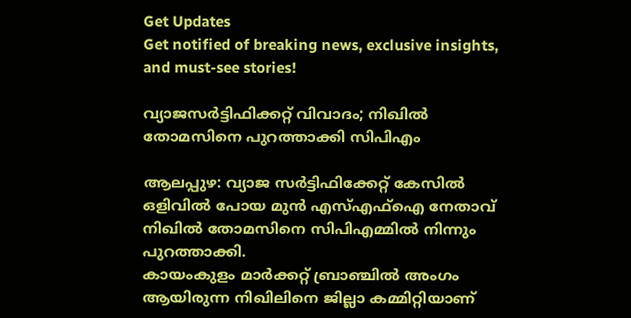Get Updates
Get notified of breaking news, exclusive insights, and must-see stories!

വ്യാജസർട്ടിഫിക്കറ്റ് വിവാദം; നിഖിൽ തോമസിനെ പുറത്താക്കി സിപിഎം

ആലപ്പുഴ: വ്യാജ സർട്ടിഫിക്കേറ്റ് കേസിൽ ഒളിവിൽ പോയ മുൻ എസ്എഫ്ഐ നേതാവ് നിഖിൽ തോമസിനെ സിപിഎമ്മിൽ നിന്നും പുറത്താക്കി.
കായംകുളം മാർക്കറ്റ് ബ്രാഞ്ചിൽ അംഗം ആയിരുന്ന നിഖിലിനെ ജില്ലാ കമ്മിറ്റിയാണ്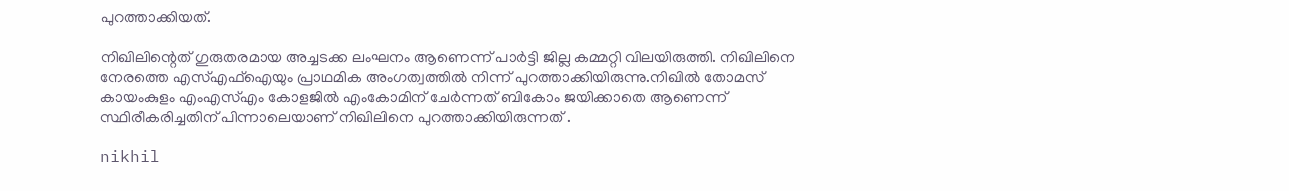പുറത്താക്കിയത്.

നിഖിലിന്റെത് ഗുരുതരമായ അച്ചടക്ക ലംഘനം ആണെന്ന് പാർട്ടി ജില്ല കമ്മറ്റി വിലയിരുത്തി. നിഖിലിനെ നേരത്തെ എസ്എഫ്‌ഐയും പ്രാഥമിക അംഗത്വത്തിൽ നിന്ന് പുറത്താക്കിയിരുന്നു.നിഖിൽ തോമസ് കായംകുളം എംഎസ്എം കോളജിൽ എംകോമിന് ചേർന്നത് ബികോം ജയിക്കാതെ ആണെന്ന് സ്ഥിരീകരിച്ചതിന് പിന്നാലെയാണ് നിഖിലിനെ പുറത്താക്കിയിരുന്നത് .

nikhil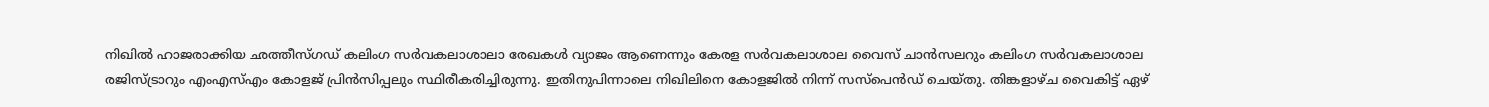നിഖിൽ ഹാജരാക്കിയ ഛത്തീസ്ഗഡ് കലിംഗ സർവകലാശാലാ രേഖകൾ വ്യാജം ആണെന്നും കേരള സർവകലാശാല വൈസ് ചാൻസലറും കലിംഗ സർവകലാശാല രജിസ്ട്രാറും എംഎസ്എം കോളജ് പ്രിൻസിപ്പലും സ്ഥിരീകരിച്ചിരുന്നു. ഇതിനുപിന്നാലെ നിഖിലിനെ കോളജിൽ നിന്ന് സസ്പെൻഡ് ചെയ്തു. തിങ്കളാഴ്ച വൈകിട്ട് ഏഴ്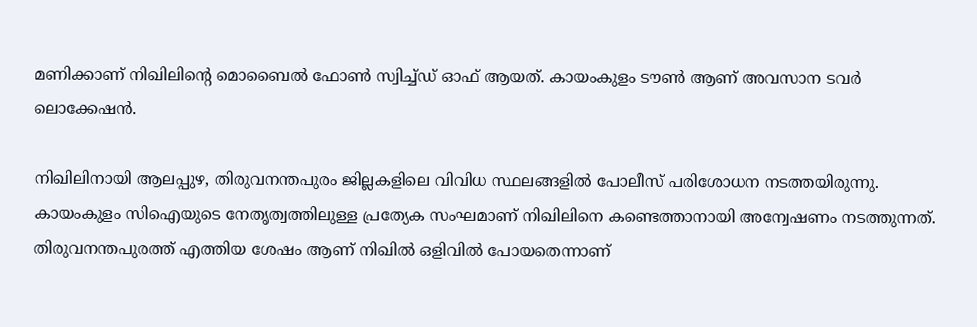മണിക്കാണ് നിഖിലിന്റെ മൊബൈൽ ഫോൺ സ്വിച്ച്ഡ് ഓഫ് ആയത്. കായംകുളം ടൗൺ ആണ് അവസാന ടവർ ലൊക്കേഷൻ.

നിഖിലിനായി ആലപ്പുഴ, തിരുവനന്തപുരം ജില്ലകളിലെ വിവിധ സ്ഥലങ്ങളില്‍ പോലീസ് പരിശോധന നടത്തയിരുന്നു. കായംകുളം സിഐയുടെ നേതൃത്വത്തിലുള്ള പ്രത്യേക സംഘമാണ് നിഖിലിനെ കണ്ടെത്താനായി അന്വേഷണം നടത്തുന്നത്. തിരുവനന്തപുരത്ത് എത്തിയ ശേഷം ആണ് നിഖില്‍ ഒളിവിൽ പോയതെന്നാണ്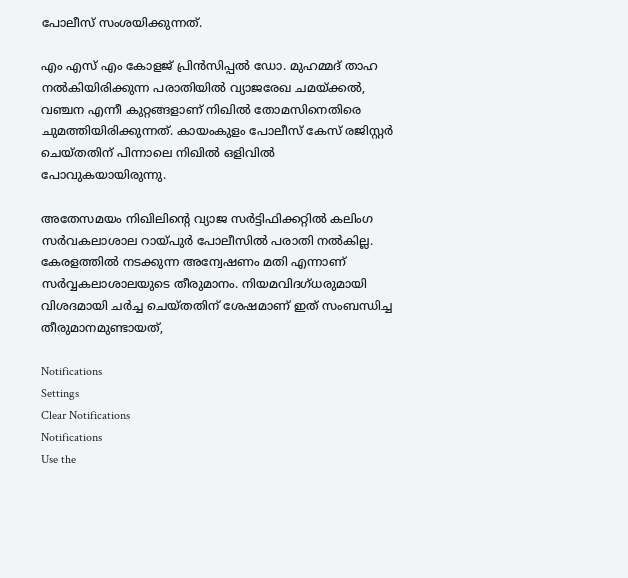പോലീസ് സംശയിക്കുന്നത്.

എം എസ് എം കോളജ് പ്രിൻസിപ്പൽ ഡോ. മുഹമ്മദ് താഹ നൽകിയിരിക്കുന്ന പരാതിയിൽ വ്യാജരേഖ ചമയ്ക്കൽ, വഞ്ചന എന്നീ കുറ്റങ്ങളാണ് നിഖില്‍ തോമസിനെതിരെ ചുമത്തിയിരിക്കുന്നത്. കായംകുളം പോലീസ് കേസ് രജിസ്റ്റർ ചെയ്തതിന് പിന്നാലെ നിഖിൽ ഒളിവില്‍ പോവുകയായിരുന്നു.

അതേസമയം നിഖിലിന്റെ വ്യാജ സർട്ടിഫിക്കറ്റിൽ കലിംഗ സർവകലാശാല റായ്പുർ പോലീസിൽ പരാതി നൽകില്ല. കേരളത്തില്‍ നടക്കുന്ന അന്വേഷണം മതി എന്നാണ് സർവ്വകലാശാലയുടെ തീരുമാനം. നിയമവിദഗ്ധരുമായി വിശദമായി ചർച്ച ചെയ്തതിന് ശേഷമാണ് ഇത് സംബന്ധിച്ച തീരുമാനമുണ്ടായത്,

Notifications
Settings
Clear Notifications
Notifications
Use the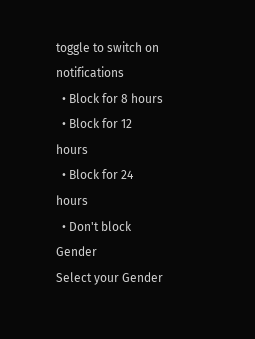toggle to switch on notifications
  • Block for 8 hours
  • Block for 12 hours
  • Block for 24 hours
  • Don't block
Gender
Select your Gender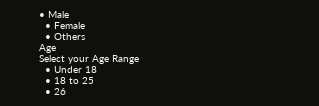• Male
  • Female
  • Others
Age
Select your Age Range
  • Under 18
  • 18 to 25
  • 26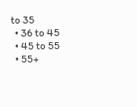to 35
  • 36 to 45
  • 45 to 55
  • 55+